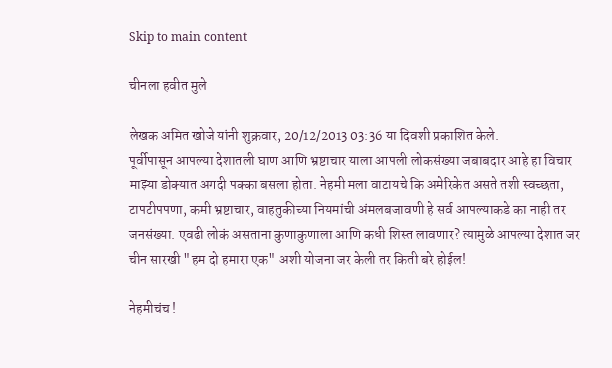Skip to main content

चीनला हवीत मुले

लेखक अमित खोजे यांनी शुक्रवार, 20/12/2013 03:36 या दिवशी प्रकाशित केले.
पूर्वीपासून आपल्या देशातली घाण आणि भ्रष्टाचार याला आपली लोकसंख्या जबाबदार आहे हा विचार माझ्या डोक्यात अगदी पक्का बसला होता. नेहमी मला वाटायचे कि अमेरिकेत असते तशी स्वच्छता, टापटीपपणा, कमी भ्रष्टाचार, वाहतुकीच्या नियमांची अंमलबजावणी हे सर्व आपल्याकडे का नाही तर जनसंख्या. एवढी लोकं असताना कुणाकुणाला आणि कधी शिस्त लावणार? त्यामुळे आपल्या देशात जर चीन सारखी "हम दो हमारा एक" अशी योजना जर केली तर किती बरे होईल!

नेहमीचंच !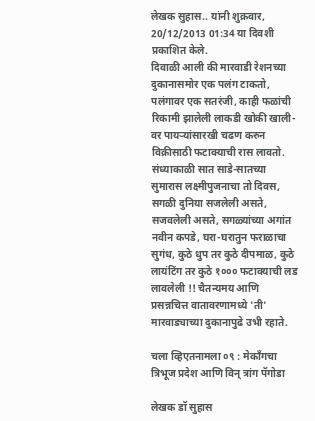लेखक सुहास.. यांनी शुक्रवार, 20/12/2013 01:34 या दिवशी प्रकाशित केले.
दिवाळी आली की मारवाडी रेशनच्या दुकानासमोर एक पलंग टाकतो, पलंगावर एक सतरंजी, काही फळांची रिकामी झालेली लाकडी खोकी खाली-वर पायर्‍यांसारखी चढण करुन विक्रीसाठी फटाक्याची रास लावतो. संध्याकाळी सात साडे-सातच्या सुमारास लक्ष्मीपुजनाचा तो दिवस, सगळी दुनिया सजलेली असते, सजवलेली असते, सगळ्यांच्या अगांत नवीन कपडे, घरा-घरातुन फराळाचा सुगंध, कुठे धुप तर कुठे दीपमाळ, कुठे लायंटिंग तर कुठे १००० फटाक्याची लड लावलेली !! चैतन्यमय आणि प्रसन्नचित्त वातावरणामध्ये 'ती' मारवाड्याच्या दुकानापुढे उभी रहाते.

चला व्हिएतनामला ०९ : मेकाँगचा त्रिभूज प्रदेश आणि विन् त्रांग पॅगोडा

लेखक डॉ सुहास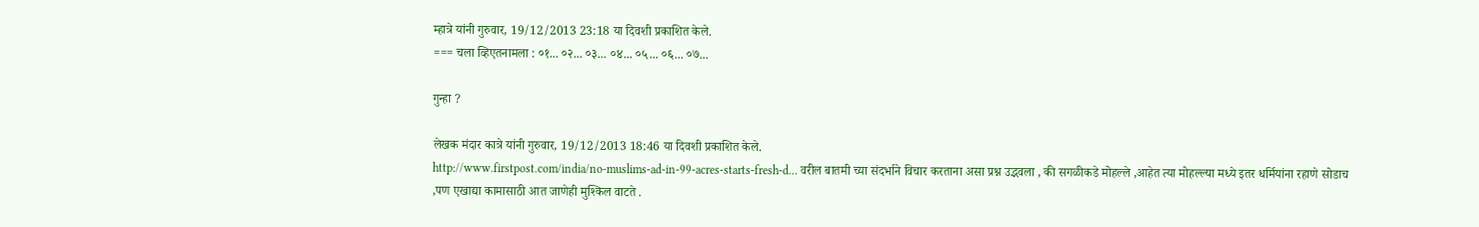म्हात्रे यांनी गुरुवार, 19/12/2013 23:18 या दिवशी प्रकाशित केले.
=== चला व्हिएतनामला : ०१... ०२... ०३... ०४... ०५... ०६... ०७...

गुन्हा ?

लेखक मंदार कात्रे यांनी गुरुवार, 19/12/2013 18:46 या दिवशी प्रकाशित केले.
http://www.firstpost.com/india/no-muslims-ad-in-99-acres-starts-fresh-d… वरील बातमी च्या संदर्भाने विचार करताना असा प्रश्न उद्भवला , की सगळीकडे मोहल्ले ,आहेत त्या मोहल्ल्या मध्ये इतर धर्मियांना रहाणे सोडाच ,पण एखाद्या कामासाठी आत जाणेही मुश्किल वाटते .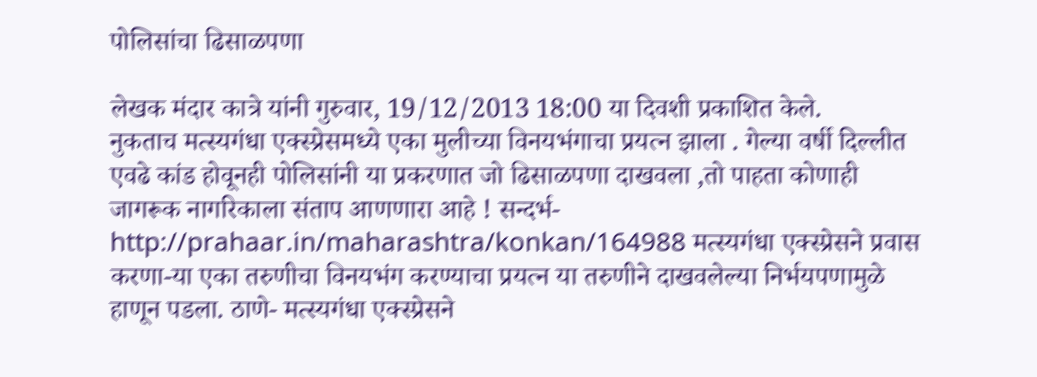पोलिसांचा ढिसाळपणा

लेखक मंदार कात्रे यांनी गुरुवार, 19/12/2013 18:00 या दिवशी प्रकाशित केले.
नुकताच मत्स्यगंधा एक्स्प्रेसमध्ये एका मुलीच्या विनयभंगाचा प्रयत्न झाला . गेल्या वर्षी दिल्लीत एवढे कांड होवूनही पोलिसांनी या प्रकरणात जो ढिसाळपणा दाखवला ,तो पाहता कोणाही जागरूक नागरिकाला संताप आणणारा आहे ! सन्दर्भ- http://prahaar.in/maharashtra/konkan/164988 मत्स्यगंधा एक्स्प्रेसने प्रवास करणा-या एका तरुणीचा विनयभंग करण्याचा प्रयत्न या तरुणीने दाखवलेल्या निर्भयपणामुळे हाणून पडला. ठाणे- मत्स्यगंधा एक्स्प्रेसने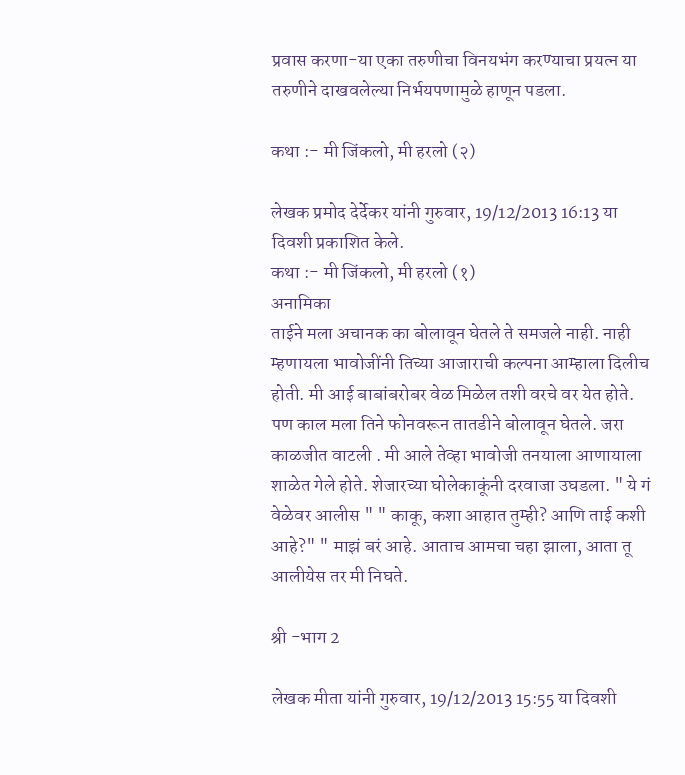प्रवास करणा-या एका तरुणीचा विनयभंग करण्याचा प्रयत्न या तरुणीने दाखवलेल्या निर्भयपणामुळे हाणून पडला.

कथा :- मी जिंकलो, मी हरलो (२)

लेखक प्रमोद देर्देकर यांनी गुरुवार, 19/12/2013 16:13 या दिवशी प्रकाशित केले.
कथा :- मी जिंकलो, मी हरलो (१)
अनामिका
ताईने मला अचानक का बोलावून घेतले ते समजले नाही. नाही म्हणायला भावोजींनी तिच्या आजाराची कल्पना आम्हाला दिलीच होती. मी आई बाबांबरोबर वेळ मिळेल तशी वरचे वर येत होते. पण काल मला तिने फोनवरून तातडीने बोलावून घेतले. जरा काळजीत वाटली . मी आले तेव्हा भावोजी तनयाला आणायाला शाळेत गेले होते. शेजारच्या घोलेकाकूंनी दरवाजा उघडला. " ये गं वेळेवर आलीस " " काकू, कशा आहात तुम्ही? आणि ताई कशी आहे?" " माझं बरं आहे. आताच आमचा चहा झाला, आता तू आलीयेस तर मी निघते.

श्री -भाग 2

लेखक मीता यांनी गुरुवार, 19/12/2013 15:55 या दिवशी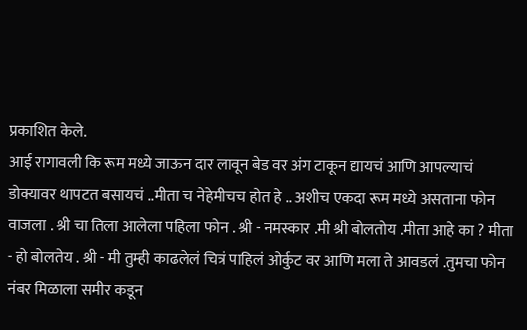प्रकाशित केले.
आई रागावली कि रूम मध्ये जाऊन दार लावून बेड वर अंग टाकून द्यायचं आणि आपल्याचं डोक्यावर थापटत बसायचं ..मीता च नेहेमीचच होत हे .. अशीच एकदा रूम मध्ये असताना फोन वाजला . श्री चा तिला आलेला पहिला फोन . श्री - नमस्कार .मी श्री बोलतोय .मीता आहे का ? मीता - हो बोलतेय . श्री - मी तुम्ही काढलेलं चित्रं पाहिलं ओर्कुट वर आणि मला ते आवडलं .तुमचा फोन नंबर मिळाला समीर कडून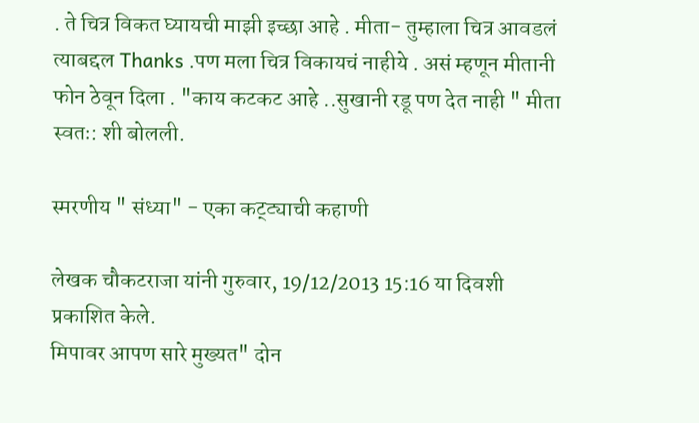. ते चित्र विकत घ्यायची माझी इच्छा आहे . मीता- तुम्हाला चित्र आवडलं त्याबद्दल Thanks .पण मला चित्र विकायचं नाहीये . असं म्हणून मीतानी फोन ठेवून दिला . "काय कटकट आहे ..सुखानी रडू पण देत नाही " मीता स्वतः: शी बोलली.

स्मरणीय " संध्या" - एका कट्ट्याची कहाणी

लेखक चौकटराजा यांनी गुरुवार, 19/12/2013 15:16 या दिवशी प्रकाशित केले.
मिपावर आपण सारे मुख्यत" दोन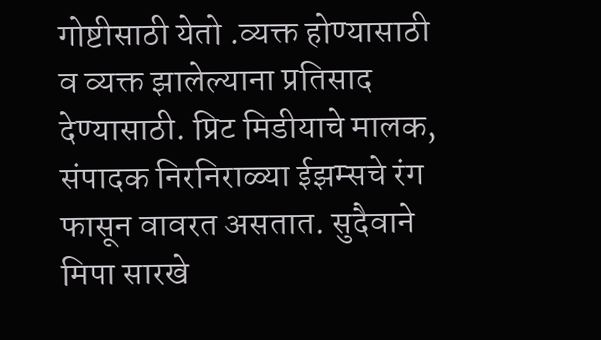गोष्टीसाठी येतो .व्यक्त होण्यासाठी व व्यक्त झालेल्याना प्रतिसाद देण्यासाठी. प्रिट मिडीयाचे मालक, संपादक निरनिराळ्या ईझम्सचे रंग फासून वावरत असतात. सुदैवाने मिपा सारखे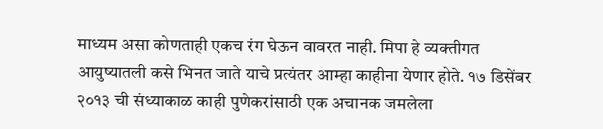माध्यम असा कोणताही एकच रंग घेऊन वावरत नाही. मिपा हे व्यक्तीगत आयुष्यातली कसे भिनत जाते याचे प्रत्यंतर आम्हा काहीना येणार होते. १७ डिसेंबर २०१३ ची संध्याकाळ काही पुणेकरांसाठी एक अचानक जमलेला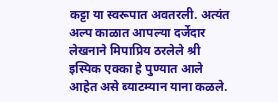कट्टा या स्वरूपात अवतरली. अत्यंत अल्प काळात आपल्या दर्जेदार लेखनाने मिपाप्रिय ठरलेले श्री इस्पिक एक्का हे पुण्यात आले आहेत असे ब्याटम्यान याना कळले.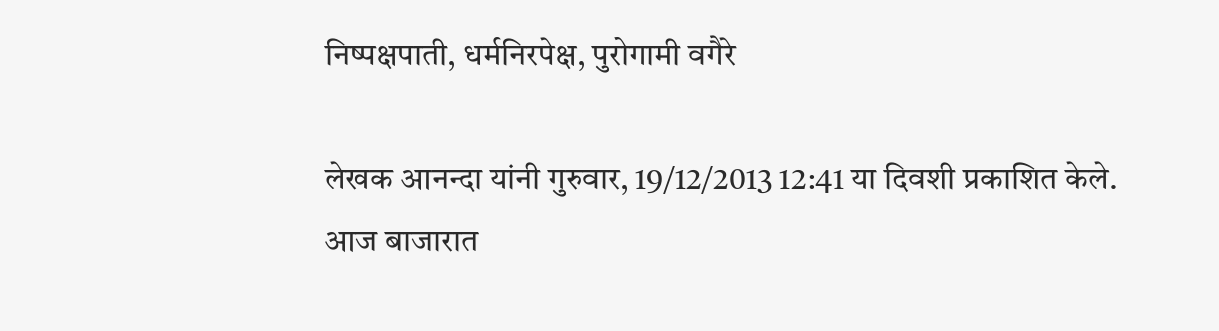निष्पक्षपाती, धर्मनिरपेक्ष, पुरोगामी वगैरे

लेखक आनन्दा यांनी गुरुवार, 19/12/2013 12:41 या दिवशी प्रकाशित केले.
आज बाजारात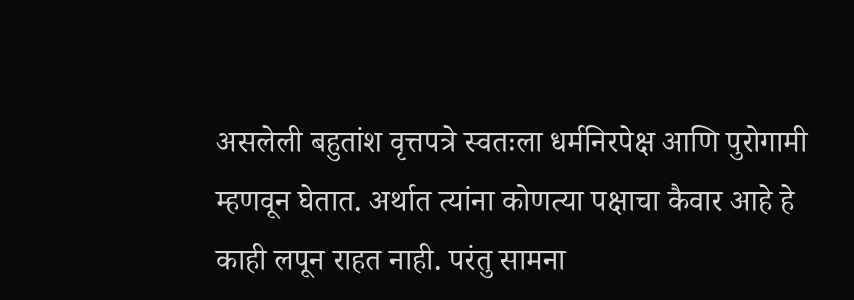असलेली बहुतांश वृत्तपत्रे स्वतःला धर्मनिरपेक्ष आणि पुरोगामी म्हणवून घेतात. अर्थात त्यांना कोणत्या पक्षाचा कैवार आहे हे काही लपून राहत नाही. परंतु सामना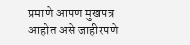प्रमाणे आपण मुखपत्र आहोत असे जाहीरपणे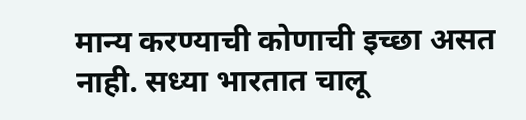मान्य करण्याची कोणाची इच्छा असत नाही. सध्या भारतात चालू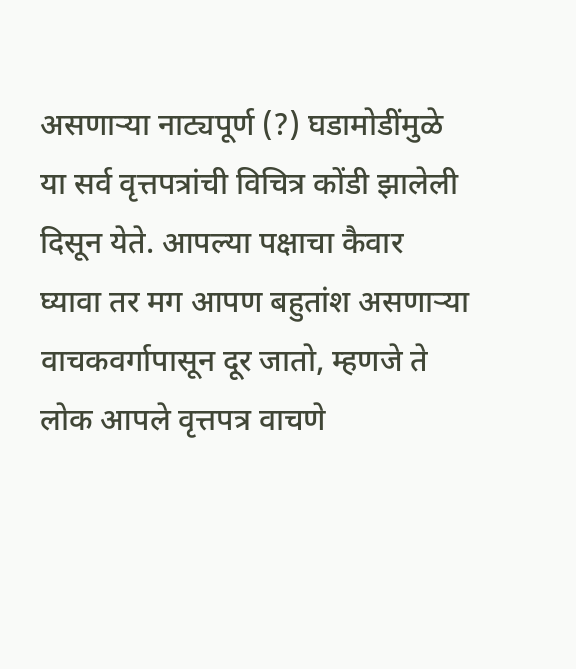असणार्‍या नाट्यपूर्ण (?) घडामोडींमुळे या सर्व वृत्तपत्रांची विचित्र कोंडी झालेली दिसून येते. आपल्या पक्षाचा कैवार घ्यावा तर मग आपण बहुतांश असणार्‍या वाचकवर्गापासून दूर जातो, म्हणजे ते लोक आपले वृत्तपत्र वाचणे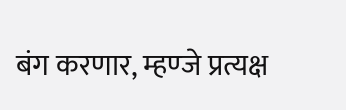बंग करणार, म्हण्जे प्रत्यक्ष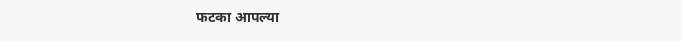फटका आपल्या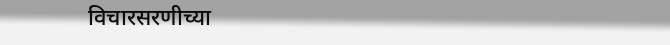विचारसरणीच्या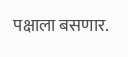पक्षाला बसणार.